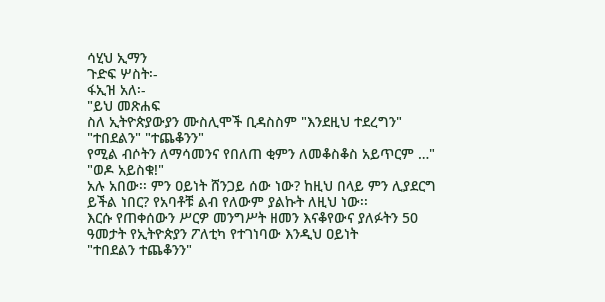ሳሂህ ኢማን
ጉድፍ ሦስት፡-
ፋኢዝ አለ፡-
"ይህ መጽሐፍ
ስለ ኢትዮጵያውያን ሙስሊሞች ቢዳስስም "እንደዚህ ተደረግን" "ተበደልን" "ተጨቆንን"
የሚል ብሶትን ለማሳመንና የበለጠ ቂምን ለመቆስቆስ አይጥርም …"
"ወዶ አይስቁ!"
አሉ አበው፡፡ ምን ዐይነት ሸንጋይ ሰው ነው? ከዚህ በላይ ምን ሊያደርግ ይችል ነበር? የአባቶቹ ልብ የለውም ያልኩት ለዚህ ነው፡፡
እርሱ የጠቀሰውን ሥርዎ መንግሥት ዘመን እናቆየውና ያለፉትን 50 ዓመታት የኢትዮጵያን ፖለቲካ የተገነባው እንዲህ ዐይነት
"ተበደልን ተጨቆንን"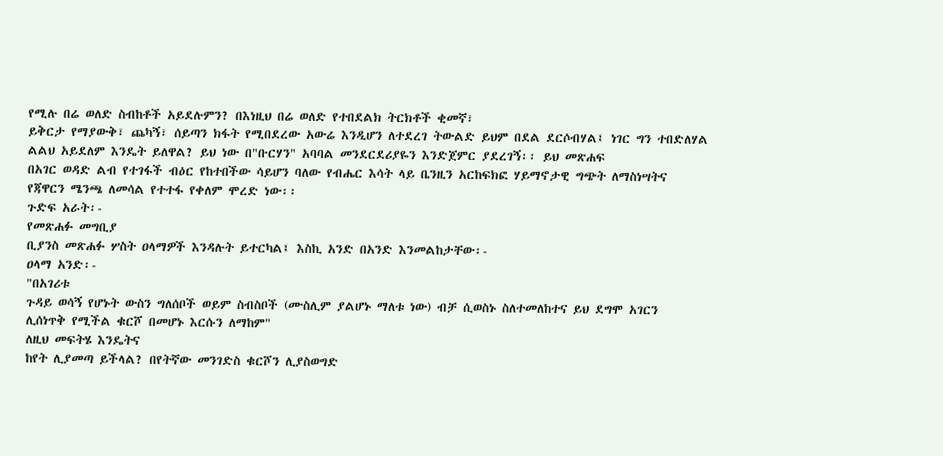የሚሉ በሬ ወለድ ስብከቶች አይደሉምን? በእነዚህ በሬ ወለድ የተበደልክ ትርክቶች ቂመኛ፣
ይቅርታ የማያውቅ፣ ጨካኝ፣ ሰይጣን ክፋት የሚበደረው አውሬ እንዲሆን ለተደረገ ትውልድ ይህም በደል ደርሶብሃል፤ ነገር ግን ተበድለሃል
ልልህ አይደለም እንዴት ይለዋል? ይህ ነው በ"ቡርሃን" አባባል መንደርደሪያዬን እንድጀምር ያደረገኝ፡፡ ይህ መጽሐፍ
በአገር ወዳድ ልብ የተገፋች ብዕር የከተበችው ሳይሆን ባለው የብሔር እሳት ላይ ቤንዚን አርከፍክፎ ሃይማኖታዊ ግጭት ለማስነሣትና
የጃዋርን ሜንጫ ለመሳል የተተፋ የቀለም ሞረድ ነው፡፡
ጉድፍ አራት፡-
የመጽሐፉ መግቢያ
ቢያንስ መጽሐፉ ሦስት ዐላማዎች እንዳሉት ይተርካል፤ እስኪ አንድ በአንድ እንመልከታቸው፡-
ዐላማ አንድ፡-
"በአገሪቱ
ጉዳይ ወሳኝ የሆኑት ውስን ግለሰቦች ወይም ስብስቦች (ሙስሊም ያልሆኑ ማለቱ ነው) ብቻ ሲወስኑ ስለተመለከተና ይህ ደግሞ አገርን
ሊሰነጥቅ የሚችል ቁርሾ በመሆኑ እርሱን ለማከም"
ለዚህ መፍትሄ እንዴትና
ከየት ሊያመጣ ይችላል? በየትኛው መንገድስ ቁርሾን ሊያስወግድ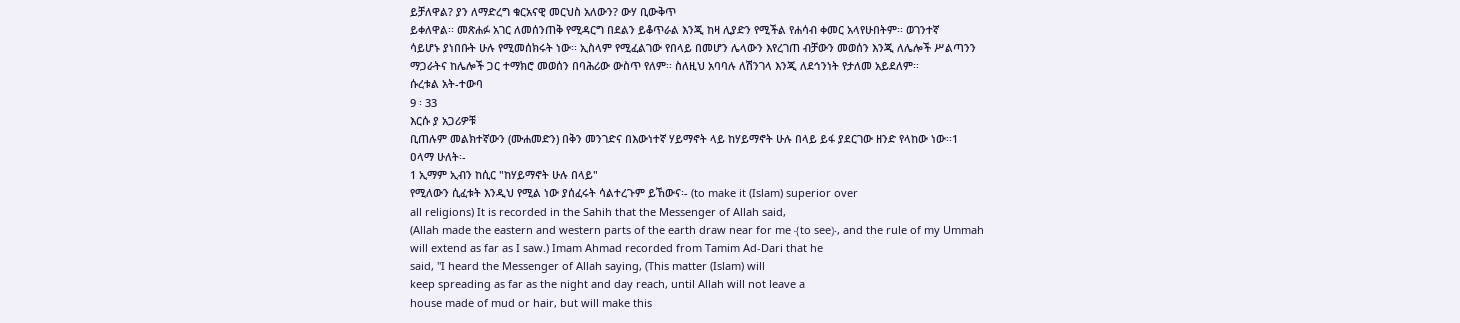ይቻለዋል? ያን ለማድረግ ቁርአናዊ መርህስ አለውን? ውሃ ቢውቅጥ
ይቀለዋል፡፡ መጽሐፉ አገር ለመሰንጠቅ የሚዳርግ በደልን ይቆጥራል እንጂ ከዛ ሊያድን የሚችል የሐሳብ ቀመር አላየሁበትም፡፡ ወገንተኛ
ሳይሆኑ ያነበቡት ሁሉ የሚመሰክሩት ነው፡፡ ኢስላም የሚፈልገው የበላይ በመሆን ሌላውን እየረገጠ ብቻውን መወሰን እንጂ ለሌሎች ሥልጣንን
ማጋራትና ከሌሎች ጋር ተማክሮ መወሰን በባሕሪው ውስጥ የለም፡፡ ስለዚህ አባባሉ ለሽንገላ እንጂ ለደኅንነት የታለመ አይደለም፡፡
ሱረቱል አት-ተውባ
9 ፡ 33
እርሱ ያ አጋሪዎቹ
ቢጠሉም መልክተኛውን (ሙሐመድን) በቅን መንገድና በእውነተኛ ሃይማኖት ላይ ከሃይማኖት ሁሉ በላይ ይፋ ያደርገው ዘንድ የላከው ነው፡፡1
ዐላማ ሁለት፡-
1 ኢማም ኢብን ከሲር "ከሃይማኖት ሁሉ በላይ"
የሚለውን ሲፈቱት እንዲህ የሚል ነው ያሰፈሩት ሳልተረጉም ይኸውና፡- (to make it (Islam) superior over
all religions) It is recorded in the Sahih that the Messenger of Allah said,
(Allah made the eastern and western parts of the earth draw near for me ﴾to see﴿, and the rule of my Ummah
will extend as far as I saw.) Imam Ahmad recorded from Tamim Ad-Dari that he
said, "I heard the Messenger of Allah saying, (This matter (Islam) will
keep spreading as far as the night and day reach, until Allah will not leave a
house made of mud or hair, but will make this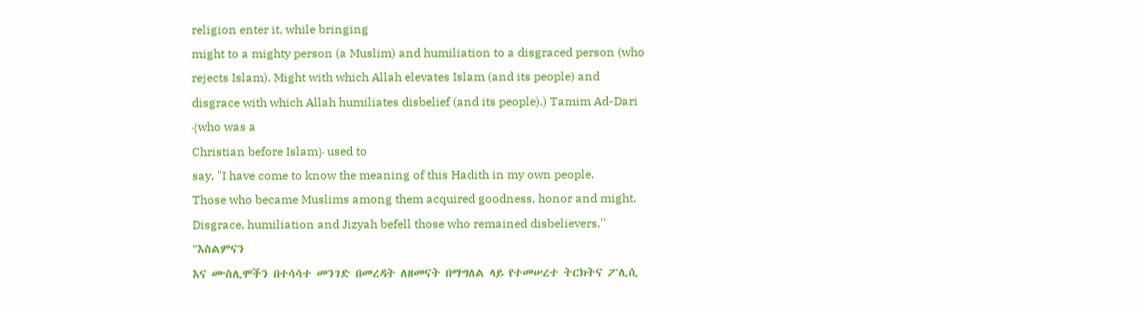religion enter it, while bringing
might to a mighty person (a Muslim) and humiliation to a disgraced person (who
rejects Islam). Might with which Allah elevates Islam (and its people) and
disgrace with which Allah humiliates disbelief (and its people).) Tamim Ad-Dari
﴾who was a
Christian before Islam﴿ used to
say, "I have come to know the meaning of this Hadith in my own people.
Those who became Muslims among them acquired goodness, honor and might.
Disgrace, humiliation and Jizyah befell those who remained disbelievers.''
"እስልምናን
እና ሙስሊሞችን በተሳሳተ መንገድ በመረዳት ለዘመናት በማግለል ላይ የተመሠረተ ትርክትና ፖሊሲ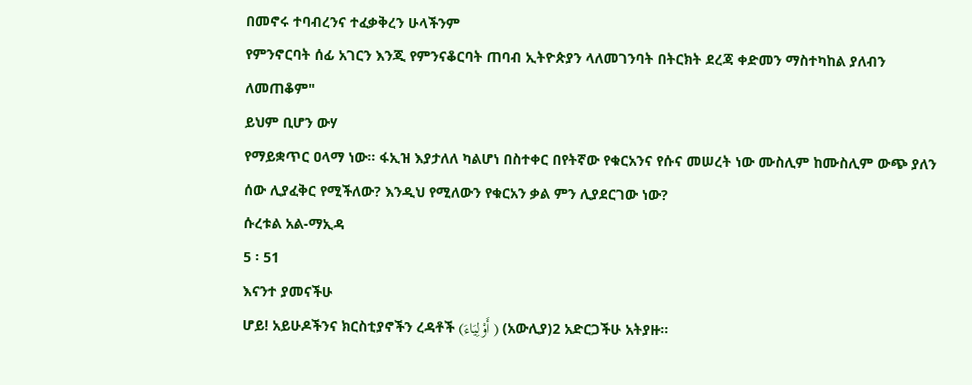በመኖሩ ተባብረንና ተፈቃቅረን ሁላችንም
የምንኖርባት ሰፊ አገርን እንጂ የምንናቆርባት ጠባብ ኢትዮጵያን ላለመገንባት በትርክት ደረጃ ቀድመን ማስተካከል ያለብን ለመጠቆም"
ይህም ቢሆን ውሃ
የማይቋጥር ዐላማ ነው፡፡ ፋኢዝ እያታለለ ካልሆነ በስተቀር በየትኛው የቁርአንና የሱና መሠረት ነው ሙስሊም ከሙስሊም ውጭ ያለን
ሰው ሊያፈቅር የሚችለው? እንዲህ የሚለውን የቁርአን ቃል ምን ሊያደርገው ነው?
ሱረቱል አል-ማኢዳ
5 ፡ 51
እናንተ ያመናችሁ
ሆይ! አይሁዶችንና ክርስቲያኖችን ረዳቶች (أَوْلِيَاءَ ) (አውሊያ)2 አድርጋችሁ አትያዙ፡፡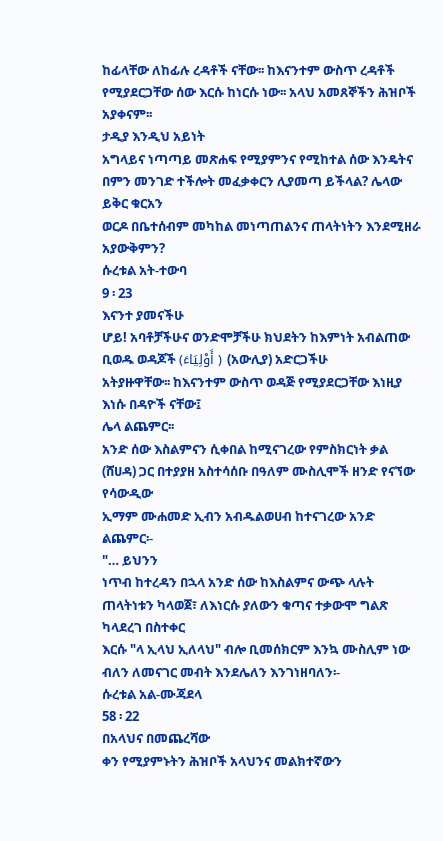ከፊላቸው ለከፊሉ ረዳቶች ናቸው፡፡ ከእናንተም ውስጥ ረዳቶች የሚያደርጋቸው ሰው እርሱ ከነርሱ ነው፡፡ አላህ አመጸኞችን ሕዝቦች
አያቀናም፡፡
ታዲያ እንዲህ አይነት
አግላይና ነጣጣይ መጽሐፍ የሚያምንና የሚከተል ሰው እንዴትና በምን መንገድ ተችሎት መፈቃቀርን ሊያመጣ ይችላል? ሌላው ይቅር ቁርአን
ወርዶ በቤተሰብም መካከል መነጣጠልንና ጠላትነትን እንደሚዘራ አያውቅምን?
ሱረቱል አት-ተውባ
9 ፡ 23
እናንተ ያመናችሁ
ሆይ! አባቶቻችሁና ወንድሞቻችሁ ክህደትን ከእምነት አብልጠው ቢወዱ ወዳጆች (أَوْلِيَاءَ ) (አውሊያ) አድርጋችሁ
አትያዙዋቸው፡፡ ከእናንተም ውስጥ ወዳጅ የሚያደርጋቸው እነዚያ እነሱ በዳዮች ናቸው፤
ሌላ ልጨምር፡፡
አንድ ሰው እስልምናን ሲቀበል ከሚናገረው የምስክርነት ቃል (ሸሀዳ) ጋር በተያያዘ አስተሳሰቡ በዓለም ሙስሊሞች ዘንድ የናኘው የሳውዲው
ኢማም ሙሐመድ ኢብን አብዱልወሀብ ከተናገረው አንድ ልጨምር፡-
"… ይህንን
ነጥብ ከተረዳን በኋላ አንድ ሰው ከእስልምና ውጭ ላሉት ጠላትነቱን ካላወጀ፣ ለእነርሱ ያለውን ቁጣና ተቃውሞ ግልጽ ካላደረገ በስተቀር
እርሱ "ላ ኢላህ ኢለላህ" ብሎ ቢመሰክርም እንኳ ሙስሊም ነው ብለን ለመናገር መብት እንደሌለን እንገነዘባለን፡-
ሱረቱል አል-ሙጃደላ
58 ፡ 22
በአላህና በመጨረሻው
ቀን የሚያምኑትን ሕዝቦች አላህንና መልክተኛውን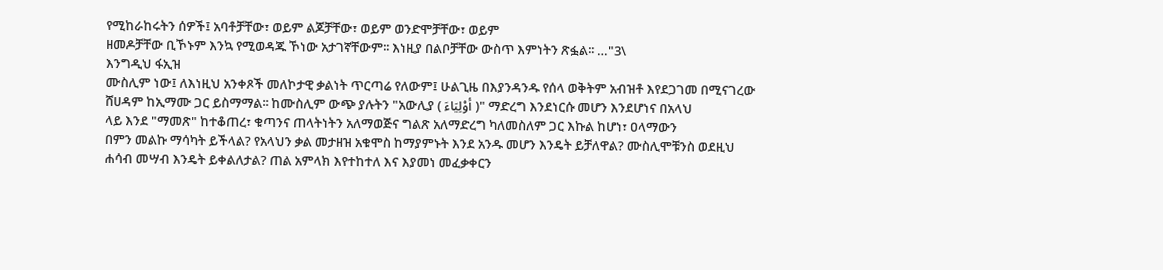የሚከራከሩትን ሰዎች፤ አባቶቻቸው፣ ወይም ልጆቻቸው፣ ወይም ወንድሞቻቸው፣ ወይም
ዘመዶቻቸው ቢኾኑም እንኳ የሚወዳጁ ኾነው አታገኛቸውም፡፡ እነዚያ በልቦቻቸው ውስጥ እምነትን ጽፏል፡፡ …"3\
እንግዲህ ፋኢዝ
ሙስሊም ነው፤ ለእነዚህ አንቀጾች መለኮታዊ ቃልነት ጥርጣሬ የለውም፤ ሁልጊዜ በእያንዳንዱ የሰላ ወቅትም አብዝቶ እየደጋገመ በሚናገረው
ሸሀዳም ከኢማሙ ጋር ይስማማል፡፡ ከሙስሊም ውጭ ያሉትን "አውሊያ ( أوْلِيَاءَ )" ማድረግ እንደነርሱ መሆን እንደሆነና በአላህ
ላይ እንደ "ማመጽ" ከተቆጠረ፣ ቁጣንና ጠላትነትን አለማወጅና ግልጽ አለማድረግ ካለመስለም ጋር እኩል ከሆነ፣ ዐላማውን
በምን መልኩ ማሳካት ይችላል? የአላህን ቃል መታዘዝ አቁሞስ ከማያምኑት እንደ አንዱ መሆን እንዴት ይቻለዋል? ሙስሊሞቹንስ ወደዚህ
ሐሳብ መሣብ እንዴት ይቀልለታል? ጠል አምላክ እየተከተለ እና እያመነ መፈቃቀርን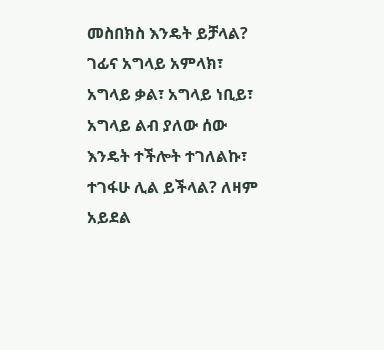መስበክስ እንዴት ይቻላል? ገፊና አግላይ አምላክ፣
አግላይ ቃል፣ አግላይ ነቢይ፣ አግላይ ልብ ያለው ሰው እንዴት ተችሎት ተገለልኩ፣ ተገፋሁ ሊል ይችላል? ለዛም አይደል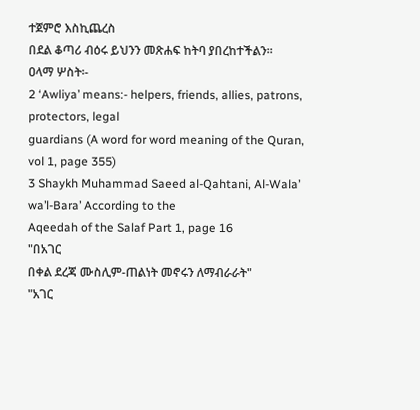ተጀምሮ እስኪጨረስ
በደል ቆጣሪ ብዕሩ ይህንን መጽሐፍ ከትባ ያበረከተችልን፡፡
ዐላማ ሦስት፡-
2 ‘Awliya’ means:- helpers, friends, allies, patrons, protectors, legal
guardians (A word for word meaning of the Quran, vol 1, page 355)
3 Shaykh Muhammad Saeed al‐Qahtani, Al‐Wala’ wa’l‐Bara’ According to the
Aqeedah of the Salaf Part 1, page 16
"በአገር
በቀል ደረጃ ሙስሊም-ጠልነት መኖሩን ለማብራራት"
"አገር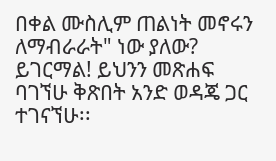በቀል ሙስሊም ጠልነት መኖሩን ለማብራራት" ነው ያለው? ይገርማል! ይህንን መጽሐፍ ባገኘሁ ቅጽበት አንድ ወዳጄ ጋር ተገናኘሁ፡፡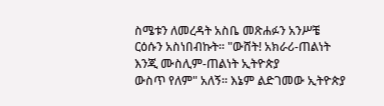ስሜቱን ለመረዳት አስቤ መጽሐፉን አንሥቼ ርዕሱን አስነበብኩት፡፡ "ውሸት! አክራሪ-ጠልነት እንጂ ሙስሊም-ጠልነት ኢትዮጵያ
ውስጥ የለም" አለኝ፡፡ እኔም ልድገመው ኢትዮጵያ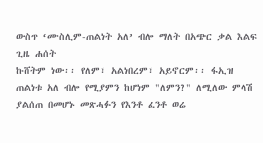ውስጥ ‘ሙስሊም-ጠልነት አለ’ ብሎ ማለት በአጭር ቃል እልፍ ጊዜ ሐሰት
ኩሸትም ነው፡፡ የለም፣ አልነበረም፣ አይኖርም፡፡ ፋኢዝ ጠልነቱ አለ ብሎ የሚያምን ከሆነም "ለምን?" ለሚለው ምላሽ
ያልሰጠ በመሆኑ መጽሓፉን የእንቶ ፈንቶ ወሬ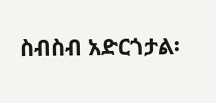ስብስብ አድርጎታል፡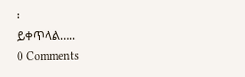፡
ይቀጥላል…..
0 Comments